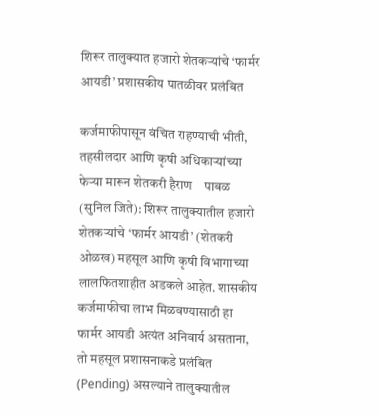शिरूर तालुक्यात हजारो शेतकऱ्यांचे ‘फार्मर आयडी’ प्रशासकीय पातळीवर प्रलंबित

कर्जमाफीपासून वंचित राहण्याची भीती, तहसीलदार आणि कृषी अधिकाऱ्यांच्या फेऱ्या मारून शेतकरी हैराण    पाबळ (सुनिल जिते): शिरूर तालुक्यातील हजारो शेतकऱ्यांचे ‘फार्मर आयडी’ (शेतकरी ओळख) महसूल आणि कृषी विभागाच्या लालफितशाहीत अडकले आहेत. शासकीय कर्जमाफीचा लाभ मिळवण्यासाठी हा फार्मर आयडी अत्यंत अनिवार्य असताना, तो महसूल प्रशासनाकडे प्रलंबित (Pending) असल्याने तालुक्यातील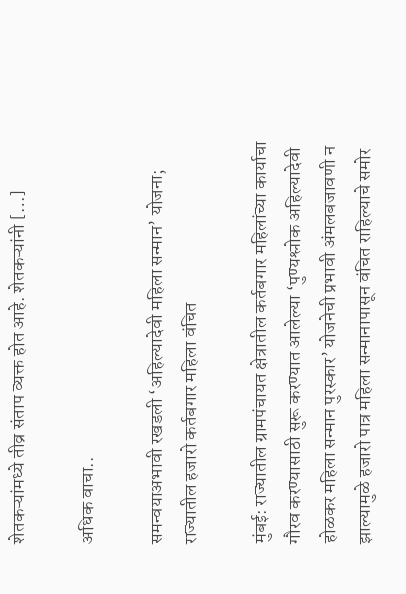शेतकऱ्यांमध्ये तीव्र संताप व्यक्त होत आहे. शेतकऱ्यांनी […]

अधिक वाचा..

समन्वयाअभावी रखडली ‘अहिल्यादेवी महिला सन्मान’ योजना; राज्यातील हजारो कर्तबगार महिला वंचित

मुंबई: राज्यातील ग्रामपंचायत क्षेत्रातील कर्तबगार महिलांच्या कार्याचा गौरव करण्यासाठी सुरू करण्यात आलेल्या ‘पुण्यश्लोक अहिल्यादेवी होळकर महिला सन्मान पुरस्कार’ योजनेची प्रभावी अंमलबजावणी न झाल्यामुळे हजारो पात्र महिला सन्मानापासून वंचित राहिल्याचे समोर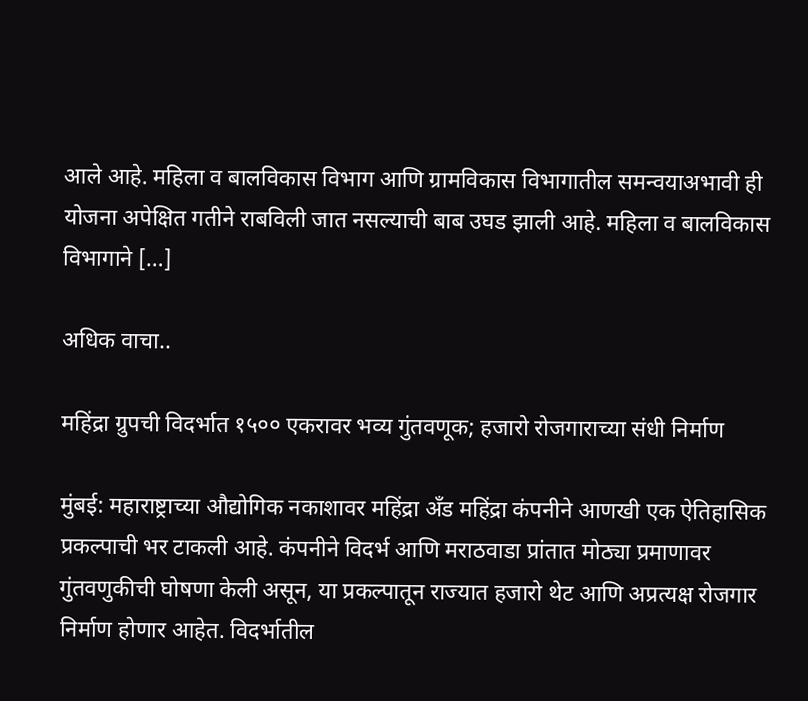आले आहे. महिला व बालविकास विभाग आणि ग्रामविकास विभागातील समन्वयाअभावी ही योजना अपेक्षित गतीने राबविली जात नसल्याची बाब उघड झाली आहे. महिला व बालविकास विभागाने […]

अधिक वाचा..

महिंद्रा ग्रुपची विदर्भात १५०० एकरावर भव्य गुंतवणूक; हजारो रोजगाराच्या संधी निर्माण

मुंबई: महाराष्ट्राच्या औद्योगिक नकाशावर महिंद्रा अँड महिंद्रा कंपनीने आणखी एक ऐतिहासिक प्रकल्पाची भर टाकली आहे. कंपनीने विदर्भ आणि मराठवाडा प्रांतात मोठ्या प्रमाणावर गुंतवणुकीची घोषणा केली असून, या प्रकल्पातून राज्यात हजारो थेट आणि अप्रत्यक्ष रोजगार निर्माण होणार आहेत. विदर्भातील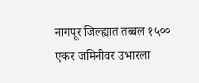नागपूर जिल्ह्यात तब्बल १५०० एकर जमिनीवर उभारला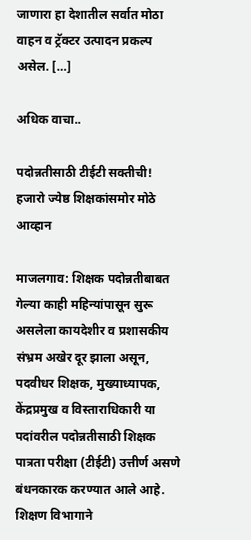जाणारा हा देशातील सर्वात मोठा वाहन व ट्रॅक्टर उत्पादन प्रकल्प असेल. […]

अधिक वाचा..

पदोन्नतीसाठी टीईटी सक्तीची! हजारो ज्येष्ठ शिक्षकांसमोर मोठे आव्हान

माजलगाव: शिक्षक पदोन्नतीबाबत गेल्या काही महिन्यांपासून सुरू असलेला कायदेशीर व प्रशासकीय संभ्रम अखेर दूर झाला असून, पदवीधर शिक्षक, मुख्याध्यापक, केंद्रप्रमुख व विस्ताराधिकारी या पदांवरील पदोन्नतीसाठी शिक्षक पात्रता परीक्षा (टीईटी) उत्तीर्ण असणे बंधनकारक करण्यात आले आहे. शिक्षण विभागाने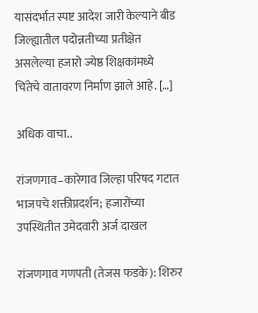यासंदर्भात स्पष्ट आदेश जारी केल्याने बीड जिल्ह्यातील पदोन्नतीच्या प्रतीक्षेत असलेल्या हजारो ज्येष्ठ शिक्षकांमध्ये चिंतेचे वातावरण निर्माण झाले आहे. […]

अधिक वाचा..

रांजणगाव–कारेगाव जिल्हा परिषद गटात भाजपचे शक्तीप्रदर्शन; हजारोंच्या उपस्थितीत उमेदवारी अर्ज दाखल

रांजणगाव गणपती (तेजस फडके): शिरुर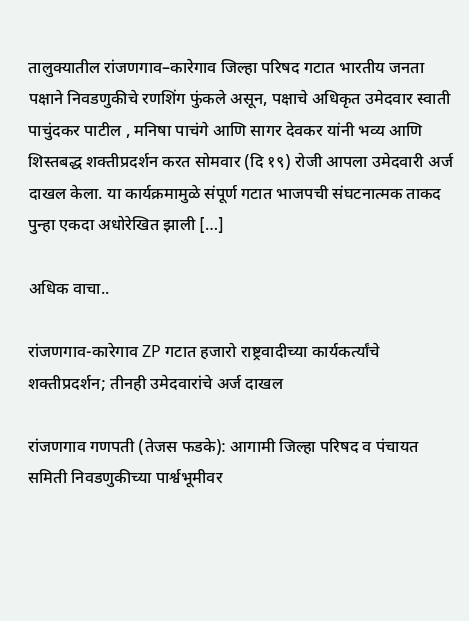तालुक्यातील रांजणगाव–कारेगाव जिल्हा परिषद गटात भारतीय जनता पक्षाने निवडणुकीचे रणशिंग फुंकले असून, पक्षाचे अधिकृत उमेदवार स्वाती पाचुंदकर पाटील , मनिषा पाचंगे आणि सागर देवकर यांनी भव्य आणि शिस्तबद्ध शक्तीप्रदर्शन करत सोमवार (दि १९) रोजी आपला उमेदवारी अर्ज दाखल केला. या कार्यक्रमामुळे संपूर्ण गटात भाजपची संघटनात्मक ताकद पुन्हा एकदा अधोरेखित झाली […]

अधिक वाचा..

रांजणगाव-कारेगाव ZP गटात हजारो राष्ट्रवादीच्या कार्यकर्त्यांचे शक्तीप्रदर्शन; तीनही उमेदवारांचे अर्ज दाखल

रांजणगाव गणपती (तेजस फडके): आगामी जिल्हा परिषद व पंचायत समिती निवडणुकीच्या पार्श्वभूमीवर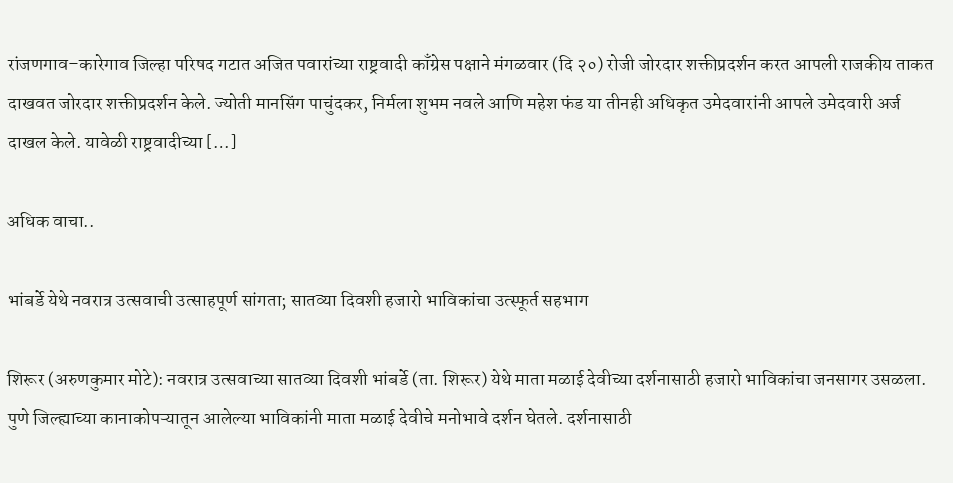रांजणगाव–कारेगाव जिल्हा परिषद गटात अजित पवारांच्या राष्ट्रवादी काँग्रेस पक्षाने मंगळवार (दि २०) रोजी जोरदार शक्तीप्रदर्शन करत आपली राजकीय ताकत दाखवत जोरदार शक्तीप्रदर्शन केले. ज्योती मानसिंग पाचुंदकर, निर्मला शुभम नवले आणि महेश फंड या तीनही अधिकृत उमेदवारांनी आपले उमेदवारी अर्ज दाखल केले. यावेळी राष्ट्रवादीच्या […]

अधिक वाचा..

भांबर्डे येथे नवरात्र उत्सवाची उत्साहपूर्ण सांगता; सातव्या दिवशी हजारो भाविकांचा उत्स्फूर्त सहभाग

शिरूर (अरुणकुमार मोटे): नवरात्र उत्सवाच्या सातव्या दिवशी भांबर्डे (ता. शिरूर) येथे माता मळाई देवीच्या दर्शनासाठी हजारो भाविकांचा जनसागर उसळला. पुणे जिल्ह्याच्या कानाकोपऱ्यातून आलेल्या भाविकांनी माता मळाई देवीचे मनोभावे दर्शन घेतले. दर्शनासाठी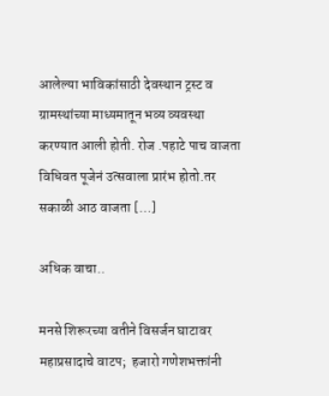आलेल्या भाविकांसाठी देवस्थान ट्रस्ट व ग्रामस्थांच्या माध्यमातून भव्य व्यवस्था करण्यात आली होती. रोज .पहाटे पाच वाजता विधिवत पूजेनं उत्सवाला प्रारंभ होतो.तर सकाळी आठ वाजता […]

अधिक वाचा..

मनसे शिरूरच्या वतीने विसर्जन घाटावर महाप्रसादाचे वाटप;  हजारो गणेशभक्तांनी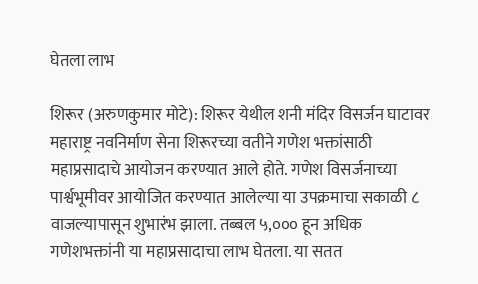घेतला लाभ

शिरूर (अरुणकुमार मोटे): शिरूर येथील शनी मंदिर विसर्जन घाटावर महाराष्ट्र नवनिर्माण सेना शिरूरच्या वतीने गणेश भक्तांसाठी महाप्रसादाचे आयोजन करण्यात आले होते. गणेश विसर्जनाच्या पार्श्वभूमीवर आयोजित करण्यात आलेल्या या उपक्रमाचा सकाळी ८ वाजल्यापासून शुभारंभ झाला. तब्बल ५,००० हून अधिक गणेशभक्तांनी या महाप्रसादाचा लाभ घेतला. या सतत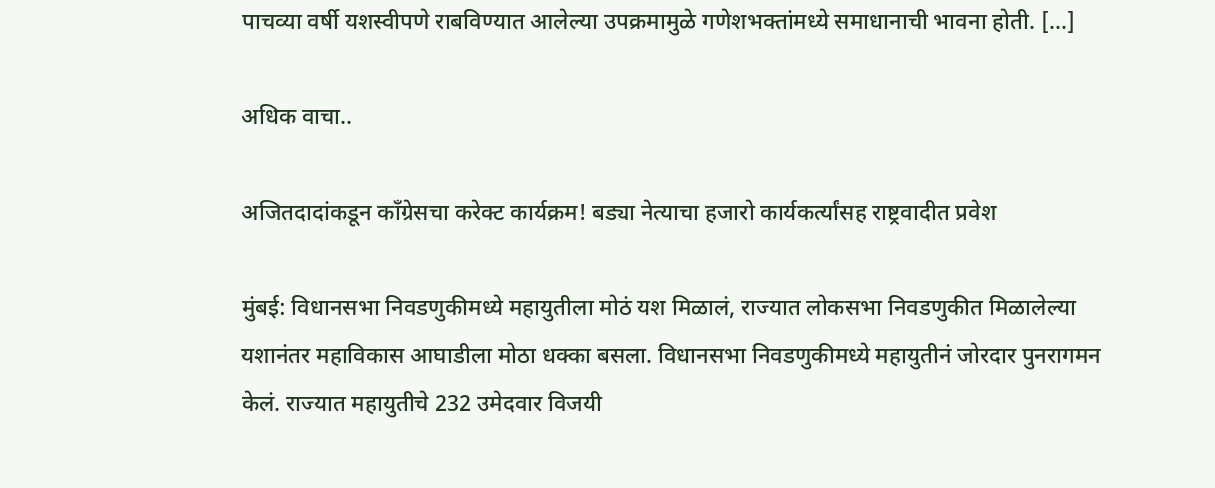पाचव्या वर्षी यशस्वीपणे राबविण्यात आलेल्या उपक्रमामुळे गणेशभक्तांमध्ये समाधानाची भावना होती. […]

अधिक वाचा..

अजितदादांकडून काँग्रेसचा करेक्ट कार्यक्रम! बड्या नेत्याचा हजारो कार्यकर्त्यांसह राष्ट्रवादीत प्रवेश

मुंबई: विधानसभा निवडणुकीमध्ये महायुतीला मोठं यश मिळालं, राज्यात लोकसभा निवडणुकीत मिळालेल्या यशानंतर महाविकास आघाडीला मोठा धक्का बसला. विधानसभा निवडणुकीमध्ये महायुतीनं जोरदार पुनरागमन केलं. राज्यात महायुतीचे 232 उमेदवार विजयी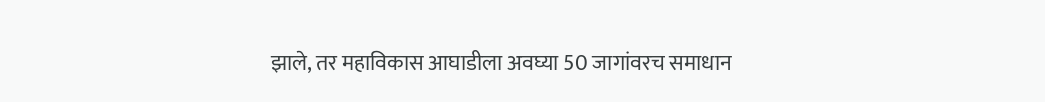झाले, तर महाविकास आघाडीला अवघ्या 50 जागांवरच समाधान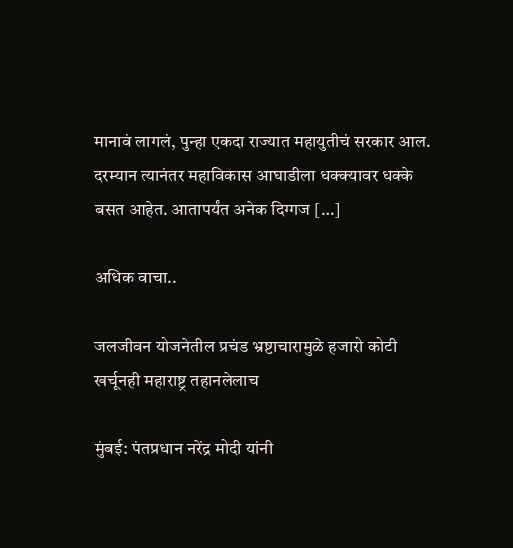मानावं लागलं, पुन्हा एकदा राज्यात महायुतीचं सरकार आल. दरम्यान त्यानंतर महाविकास आघाडीला धक्क्यावर धक्के बसत आहेत. आतापर्यंत अनेक दिग्गज […]

अधिक वाचा..

जलजीवन योजनेतील प्रचंड भ्रष्टाचारामुळे हजारो कोटी खर्चूनही महाराष्ट्र तहानलेलाच

मुंबई: पंतप्रधान नरेंद्र मोदी यांनी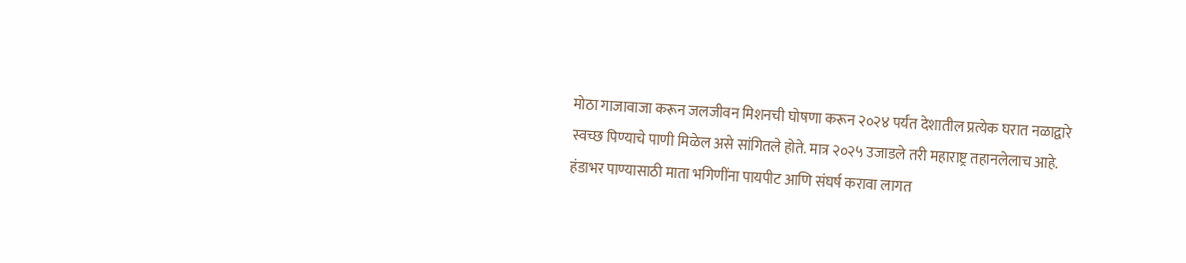मोठा गाजावाजा करून जलजीवन मिशनची घोषणा करून २०२४ पर्यंत देशातील प्रत्येक घरात नळाद्वारे स्वच्छ पिण्याचे पाणी मिळेल असे सांगितले होते. मात्र २०२५ उजाडले तरी महाराष्ट्र तहानलेलाच आहे. हंडाभर पाण्यासाठी माता भगिणींना पायपीट आणि संघर्ष करावा लागत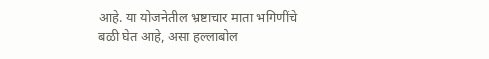आहे. या योजनेतील भ्रष्टाचार माता भगिणींचे बळी घेत आहे, असा हल्लाबोल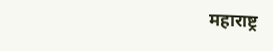महाराष्ट्र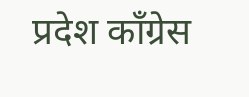प्रदेश काँग्रेस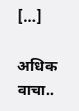[…]

अधिक वाचा..